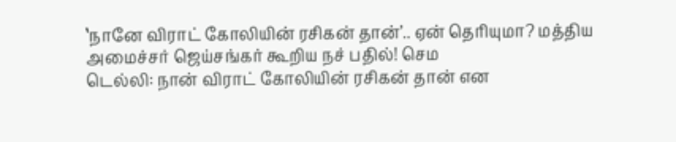‛நானே விராட் கோலியின் ரசிகன் தான்’.. ஏன் தெரியுமா? மத்திய அமைச்சர் ஜெய்சங்கர் கூறிய நச் பதில்! செம
டெல்லி: நான் விராட் கோலியின் ரசிகன் தான் என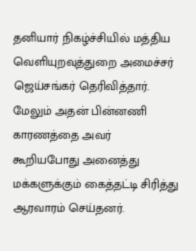தனியார் நிகழ்ச்சியில் மத்திய வெளியுறவுத்துறை அமைச்சர் ஜெய்சங்கர் தெரிவித்தார். மேலும் அதன் பின்னணி காரணத்தை அவர் கூறியபோது அனைத்து மக்களுக்கும் கைத்தட்டி சிரித்து ஆரவாரம் செய்தனர்.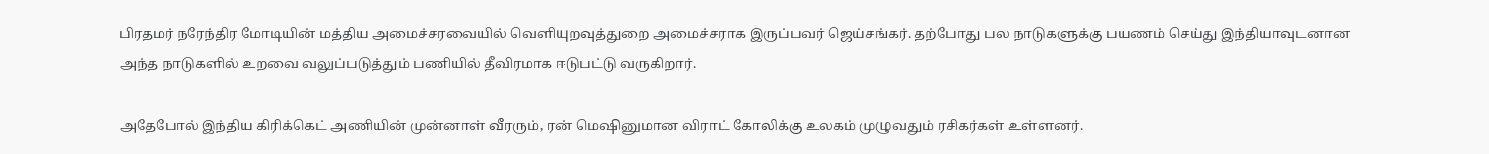பிரதமர் நரேந்திர மோடியின் மத்திய அமைச்சரவையில் வெளியுறவுத்துறை அமைச்சராக இருப்பவர் ஜெய்சங்கர். தற்போது பல நாடுகளுக்கு பயணம் செய்து இந்தியாவுடனான அந்த நாடுகளில் உறவை வலுப்படுத்தும் பணியில் தீவிரமாக ஈடுபட்டு வருகிறார்.

அதேபோல் இந்திய கிரிக்கெட் அணியின் முன்னாள் வீரரும், ரன் மெஷினுமான விராட் கோலிக்கு உலகம் முழுவதும் ரசிகர்கள் உள்ளனர்.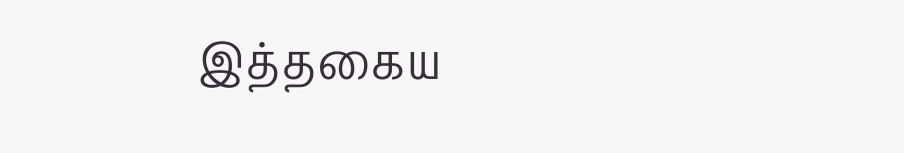இத்தகைய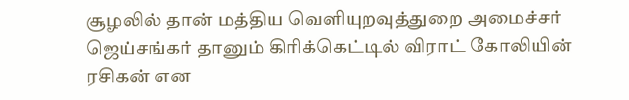சூழலில் தான் மத்திய வெளியுறவுத்துறை அமைச்சர் ஜெய்சங்கர் தானும் கிரிக்கெட்டில் விராட் கோலியின் ரசிகன் என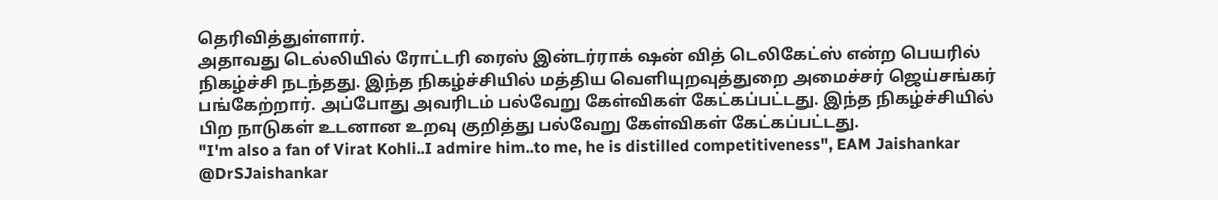தெரிவித்துள்ளார்.
அதாவது டெல்லியில் ரோட்டரி ரைஸ் இன்டர்ராக் ஷன் வித் டெலிகேட்ஸ் என்ற பெயரில் நிகழ்ச்சி நடந்தது. இந்த நிகழ்ச்சியில் மத்திய வெளியுறவுத்துறை அமைச்சர் ஜெய்சங்கர் பங்கேற்றார். அப்போது அவரிடம் பல்வேறு கேள்விகள் கேட்கப்பட்டது. இந்த நிகழ்ச்சியில் பிற நாடுகள் உடனான உறவு குறித்து பல்வேறு கேள்விகள் கேட்கப்பட்டது.
"I'm also a fan of Virat Kohli..I admire him..to me, he is distilled competitiveness", EAM Jaishankar @DrSJaishankar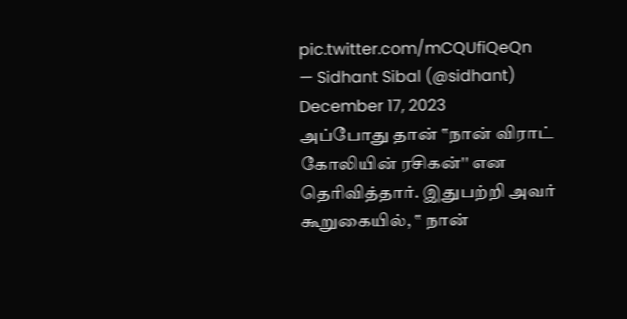pic.twitter.com/mCQUfiQeQn
— Sidhant Sibal (@sidhant) December 17, 2023
அப்போது தான் ‛‛நான் விராட் கோலியின் ரசிகன்'' என தெரிவித்தார். இதுபற்றி அவர் கூறுகையில், ‛‛ நான்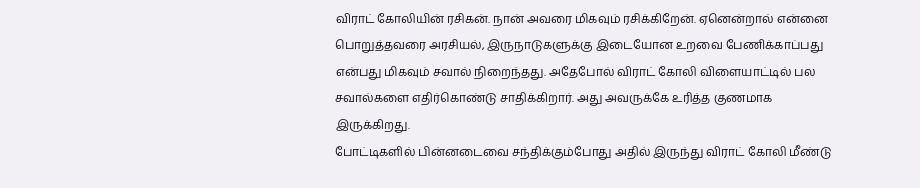விராட் கோலியின் ரசிகன். நான் அவரை மிகவும் ரசிக்கிறேன். ஏனென்றால் என்னை பொறுத்தவரை அரசியல், இருநாடுகளுக்கு இடையோன உறவை பேணிக்காப்பது என்பது மிகவும் சவால் நிறைந்தது. அதேபோல் விராட் கோலி விளையாட்டில் பல சவால்களை எதிர்கொண்டு சாதிக்கிறார். அது அவருக்கே உரித்த குணமாக இருக்கிறது.
போட்டிகளில் பின்னடைவை சந்திக்கும்போது அதில் இருந்து விராட் கோலி மீண்டு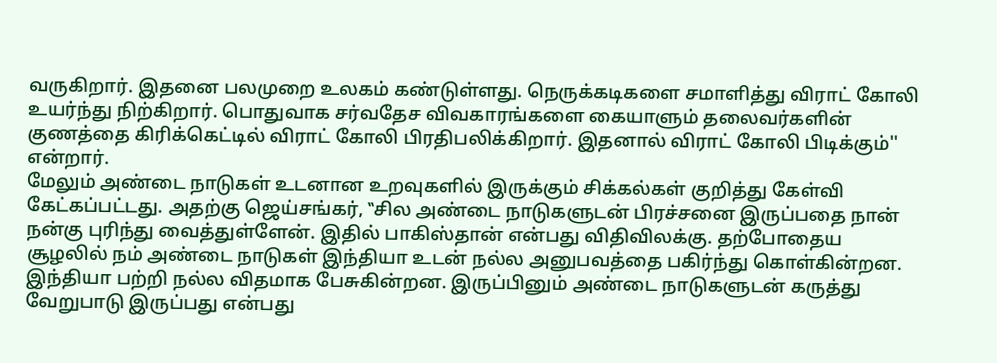வருகிறார். இதனை பலமுறை உலகம் கண்டுள்ளது. நெருக்கடிகளை சமாளித்து விராட் கோலி உயர்ந்து நிற்கிறார். பொதுவாக சர்வதேச விவகாரங்களை கையாளும் தலைவர்களின் குணத்தை கிரிக்கெட்டில் விராட் கோலி பிரதிபலிக்கிறார். இதனால் விராட் கோலி பிடிக்கும்'' என்றார்.
மேலும் அண்டை நாடுகள் உடனான உறவுகளில் இருக்கும் சிக்கல்கள் குறித்து கேள்வி கேட்கப்பட்டது. அதற்கு ஜெய்சங்கர், ‛‛சில அண்டை நாடுகளுடன் பிரச்சனை இருப்பதை நான் நன்கு புரிந்து வைத்துள்ளேன். இதில் பாகிஸ்தான் என்பது விதிவிலக்கு. தற்போதைய சூழலில் நம் அண்டை நாடுகள் இந்தியா உடன் நல்ல அனுபவத்தை பகிர்ந்து கொள்கின்றன. இந்தியா பற்றி நல்ல விதமாக பேசுகின்றன. இருப்பினும் அண்டை நாடுகளுடன் கருத்து வேறுபாடு இருப்பது என்பது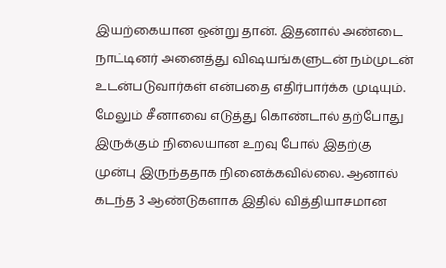இயற்கையான ஒன்று தான். இதனால் அண்டை நாட்டினர் அனைத்து விஷயங்களுடன் நம்முடன் உடன்படுவார்கள் என்பதை எதிர்பார்க்க முடியும்.
மேலும் சீனாவை எடுத்து கொண்டால் தற்போது இருக்கும் நிலையான உறவு போல் இதற்கு முன்பு இருந்ததாக நினைக்கவில்லை. ஆனால் கடந்த 3 ஆண்டுகளாக இதில் வித்தியாசமான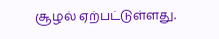சூழல் ஏற்பட்டுள்ளது.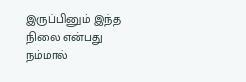இருப்பினும் இந்த நிலை என்பது நம்மால்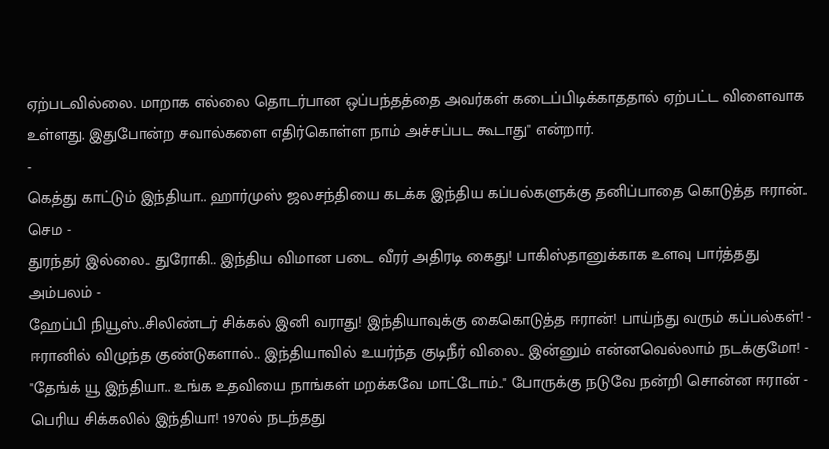ஏற்படவில்லை. மாறாக எல்லை தொடர்பான ஒப்பந்தத்தை அவர்கள் கடைப்பிடிக்காததால் ஏற்பட்ட விளைவாக உள்ளது. இதுபோன்ற சவால்களை எதிர்கொள்ள நாம் அச்சப்பட கூடாது'' என்றார்.
-
கெத்து காட்டும் இந்தியா.. ஹார்முஸ் ஜலசந்தியை கடக்க இந்திய கப்பல்களுக்கு தனிப்பாதை கொடுத்த ஈரான்.. செம -
துரந்தர் இல்லை.. துரோகி.. இந்திய விமான படை வீரர் அதிரடி கைது! பாகிஸ்தானுக்காக உளவு பார்த்தது அம்பலம் -
ஹேப்பி நியூஸ்..சிலிண்டர் சிக்கல் இனி வராது! இந்தியாவுக்கு கைகொடுத்த ஈரான்! பாய்ந்து வரும் கப்பல்கள்! -
ஈரானில் விழுந்த குண்டுகளால்.. இந்தியாவில் உயர்ந்த குடிநீர் விலை.. இன்னும் என்னவெல்லாம் நடக்குமோ! -
"தேங்க் யூ இந்தியா.. உங்க உதவியை நாங்கள் மறக்கவே மாட்டோம்.." போருக்கு நடுவே நன்றி சொன்ன ஈரான் -
பெரிய சிக்கலில் இந்தியா! 1970ல் நடந்தது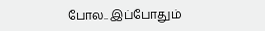போல.. இப்போதும்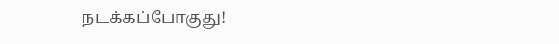நடக்கப்போகுது!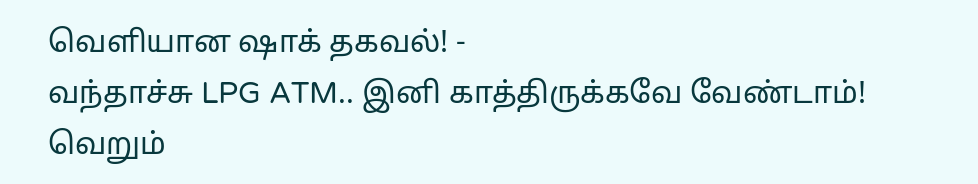வெளியான ஷாக் தகவல்! -
வந்தாச்சு LPG ATM.. இனி காத்திருக்கவே வேண்டாம்! வெறும்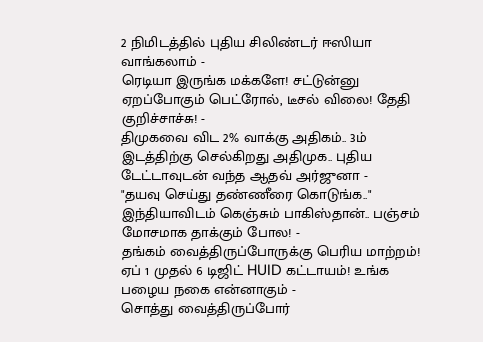2 நிமிடத்தில் புதிய சிலிண்டர் ஈஸியா வாங்கலாம் -
ரெடியா இருங்க மக்களே! சட்டுன்னு ஏறப்போகும் பெட்ரோல், டீசல் விலை! தேதி குறிச்சாச்சு! -
திமுகவை விட 2% வாக்கு அதிகம்.. 3ம் இடத்திற்கு செல்கிறது அதிமுக.. புதிய டேட்டாவுடன் வந்த ஆதவ் அர்ஜுனா -
"தயவு செய்து தண்ணீரை கொடுங்க.." இந்தியாவிடம் கெஞ்சும் பாகிஸ்தான்.. பஞ்சம் மோசமாக தாக்கும் போல! -
தங்கம் வைத்திருப்போருக்கு பெரிய மாற்றம்! ஏப் 1 முதல் 6 டிஜிட் HUID கட்டாயம்! உங்க பழைய நகை என்னாகும் -
சொத்து வைத்திருப்போர்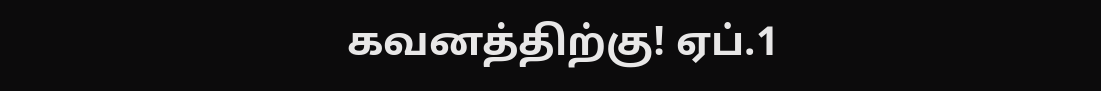கவனத்திற்கு! ஏப்.1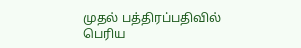முதல் பத்திரப்பதிவில் பெரிய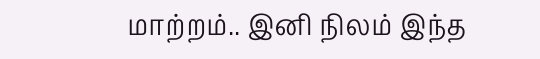மாற்றம்.. இனி நிலம் இந்த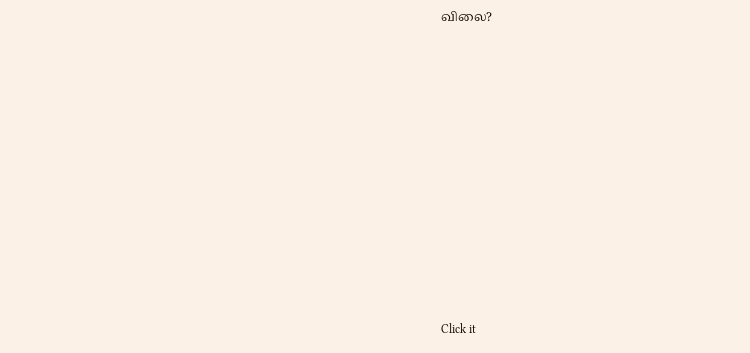விலை?












Click it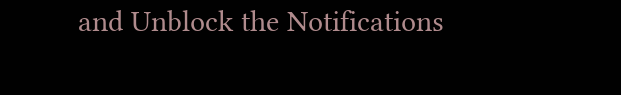and Unblock the Notifications